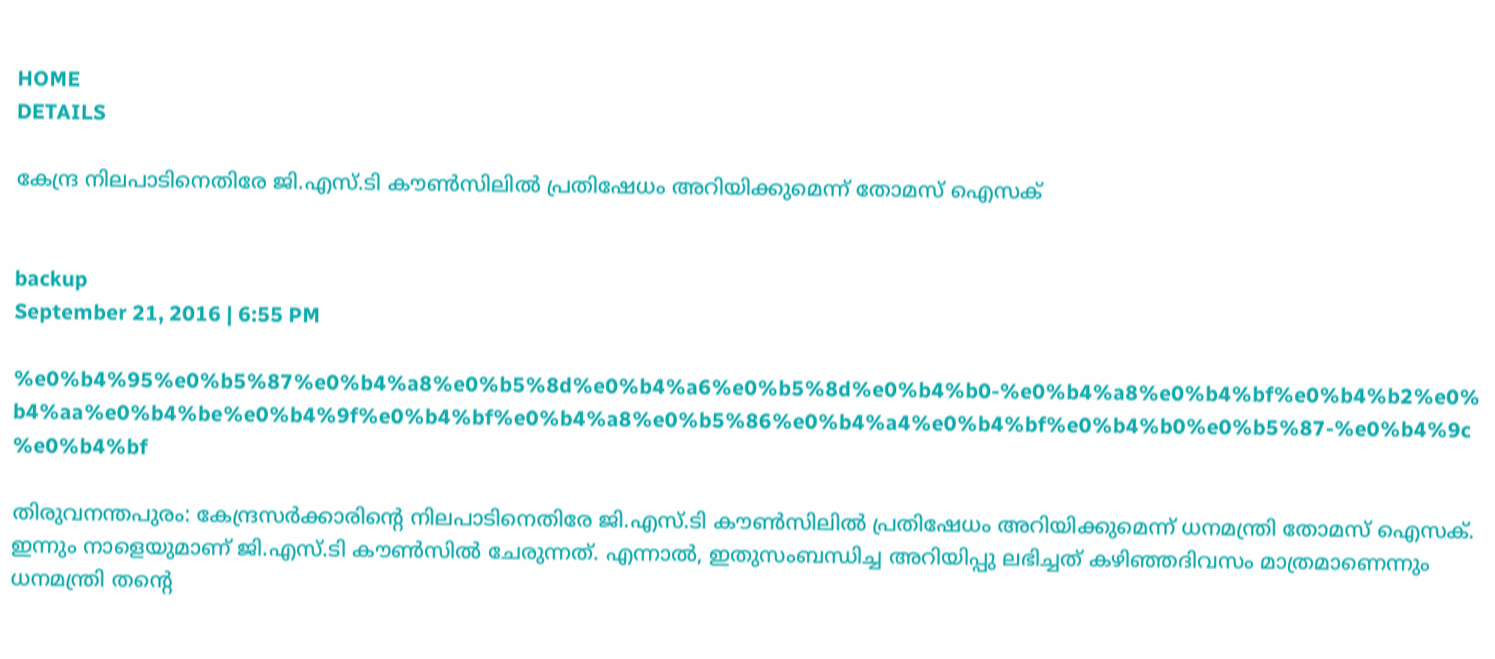HOME
DETAILS

കേന്ദ്ര നിലപാടിനെതിരേ ജി.എസ്.ടി കൗണ്‍സിലില്‍ പ്രതിഷേധം അറിയിക്കുമെന്ന് തോമസ് ഐസക്


backup
September 21, 2016 | 6:55 PM

%e0%b4%95%e0%b5%87%e0%b4%a8%e0%b5%8d%e0%b4%a6%e0%b5%8d%e0%b4%b0-%e0%b4%a8%e0%b4%bf%e0%b4%b2%e0%b4%aa%e0%b4%be%e0%b4%9f%e0%b4%bf%e0%b4%a8%e0%b5%86%e0%b4%a4%e0%b4%bf%e0%b4%b0%e0%b5%87-%e0%b4%9c%e0%b4%bf

തിരുവനന്തപുരം: കേന്ദ്രസര്‍ക്കാരിന്റെ നിലപാടിനെതിരേ ജി.എസ്.ടി കൗണ്‍സിലില്‍ പ്രതിഷേധം അറിയിക്കുമെന്ന് ധനമന്ത്രി തോമസ് ഐസക്.  ഇന്നും നാളെയുമാണ് ജി.എസ്.ടി കൗണ്‍സില്‍ ചേരുന്നത്. എന്നാല്‍, ഇതുസംബന്ധിച്ച അറിയിപ്പു ലഭിച്ചത് കഴിഞ്ഞദിവസം മാത്രമാണെന്നും ധനമന്ത്രി തന്റെ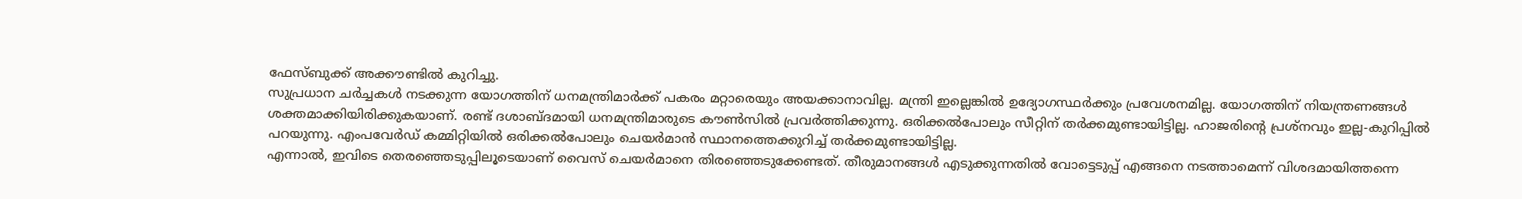ഫേസ്ബുക്ക് അക്കൗണ്ടില്‍ കുറിച്ചു.
സുപ്രധാന ചര്‍ച്ചകള്‍ നടക്കുന്ന യോഗത്തിന് ധനമന്ത്രിമാര്‍ക്ക് പകരം മറ്റാരെയും അയക്കാനാവില്ല. മന്ത്രി ഇല്ലെങ്കില്‍ ഉദ്യോഗസ്ഥര്‍ക്കും പ്രവേശനമില്ല. യോഗത്തിന് നിയന്ത്രണങ്ങള്‍ ശക്തമാക്കിയിരിക്കുകയാണ്. രണ്ട് ദശാബ്ദമായി ധനമന്ത്രിമാരുടെ കൗണ്‍സില്‍ പ്രവര്‍ത്തിക്കുന്നു. ഒരിക്കല്‍പോലും സീറ്റിന് തര്‍ക്കമുണ്ടായിട്ടില്ല. ഹാജരിന്റെ പ്രശ്‌നവും ഇല്ല-കുറിപ്പില്‍ പറയുന്നു. എംപവേര്‍ഡ് കമ്മിറ്റിയില്‍ ഒരിക്കല്‍പോലും ചെയര്‍മാന്‍ സ്ഥാനത്തെക്കുറിച്ച് തര്‍ക്കമുണ്ടായിട്ടില്ല.
എന്നാല്‍, ഇവിടെ തെരഞ്ഞെടുപ്പിലൂടെയാണ് വൈസ് ചെയര്‍മാനെ തിരഞ്ഞെടുക്കേണ്ടത്. തീരുമാനങ്ങള്‍ എടുക്കുന്നതില്‍ വോട്ടെടുപ്പ് എങ്ങനെ നടത്താമെന്ന് വിശദമായിത്തന്നെ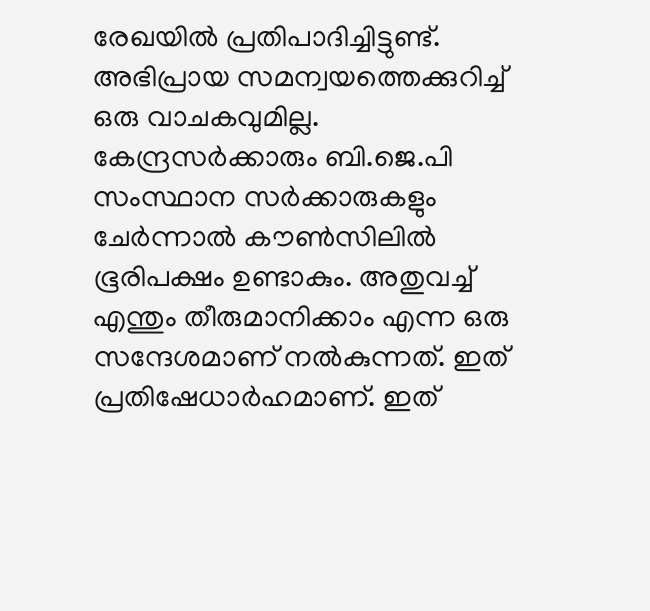രേഖയില്‍ പ്രതിപാദിച്ചിട്ടുണ്ട്.
അഭിപ്രായ സമന്വയത്തെക്കുറിച്ച് ഒരു വാചകവുമില്ല. കേന്ദ്രസര്‍ക്കാരും ബി.ജെ.പി സംസ്ഥാന സര്‍ക്കാരുകളും ചേര്‍ന്നാല്‍ കൗണ്‍സിലില്‍ ഭൂരിപക്ഷം ഉണ്ടാകും. അതുവച്ച് എന്തും തീരുമാനിക്കാം എന്ന ഒരു സന്ദേശമാണ് നല്‍കുന്നത്. ഇത് പ്രതിഷേധാര്‍ഹമാണ്. ഇത്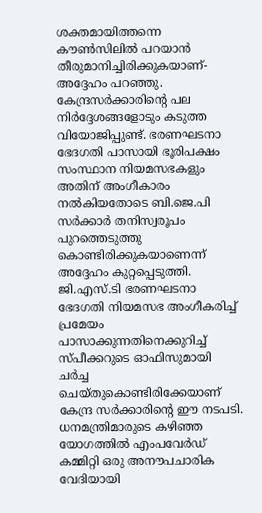ശക്തമായിത്തന്നെ കൗണ്‍സിലില്‍ പറയാന്‍ തീരുമാനിച്ചിരിക്കുകയാണ്-അദ്ദേഹം പറഞ്ഞു.
കേന്ദ്രസര്‍ക്കാരിന്റെ പല നിര്‍ദ്ദേശങ്ങളോടും കടുത്ത വിയോജിപ്പുണ്ട്. ഭരണഘടനാ ഭേദഗതി പാസായി ഭൂരിപക്ഷം സംസ്ഥാന നിയമസഭകളും അതിന് അംഗീകാരം നല്‍കിയതോടെ ബി.ജെ.പി സര്‍ക്കാര്‍ തനിസ്വരൂപം പുറത്തെടുത്തു കൊണ്ടിരിക്കുകയാണെന്ന് അദ്ദേഹം കുറ്റപ്പെടുത്തി.
ജി.എസ്.ടി ഭരണഘടനാ ഭേദഗതി നിയമസഭ അംഗീകരിച്ച് പ്രമേയം പാസാക്കുന്നതിനെക്കുറിച്ച് സ്പീക്കറുടെ ഓഫിസുമായി ചര്‍ച്ച ചെയ്തുകൊണ്ടിരിക്കേയാണ് കേന്ദ്ര സര്‍ക്കാരിന്റെ ഈ നടപടി. ധനമന്ത്രിമാരുടെ കഴിഞ്ഞ യോഗത്തില്‍ എംപവേര്‍ഡ് കമ്മിറ്റി ഒരു അനൗപചാരിക വേദിയായി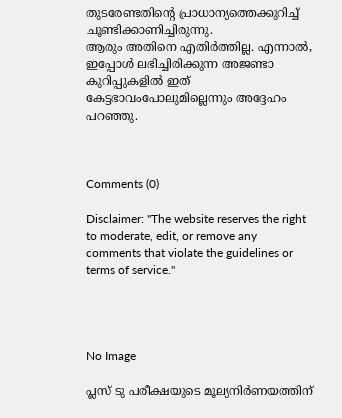തുടരേണ്ടതിന്റെ പ്രാധാന്യത്തെക്കുറിച്ച് ചൂണ്ടിക്കാണിച്ചിരുന്നു.
ആരും അതിനെ എതിര്‍ത്തില്ല. എന്നാല്‍, ഇപ്പോള്‍ ലഭിച്ചിരിക്കുന്ന അജണ്ടാ കുറിപ്പുകളില്‍ ഇത് കേട്ടഭാവംപോലുമില്ലെന്നും അദ്ദേഹം പറഞ്ഞു.



Comments (0)

Disclaimer: "The website reserves the right to moderate, edit, or remove any comments that violate the guidelines or terms of service."




No Image

പ്ലസ് ടു പരീക്ഷയുടെ മൂല്യനിര്‍ണയത്തിന്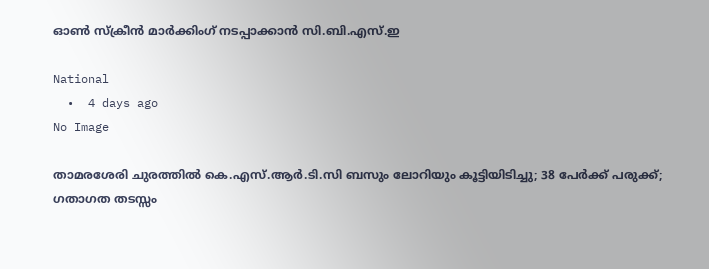ഓണ്‍ സ്‌ക്രീന്‍ മാര്‍ക്കിംഗ് നടപ്പാക്കാന്‍ സി.ബി.എസ്.ഇ

National
  •  4 days ago
No Image

താമരശേരി ചുരത്തില്‍ കെ.എസ്.ആര്‍.ടി.സി ബസും ലോറിയും കൂട്ടിയിടിച്ചു; 38 പേര്‍ക്ക് പരുക്ക്; ഗതാഗത തടസ്സം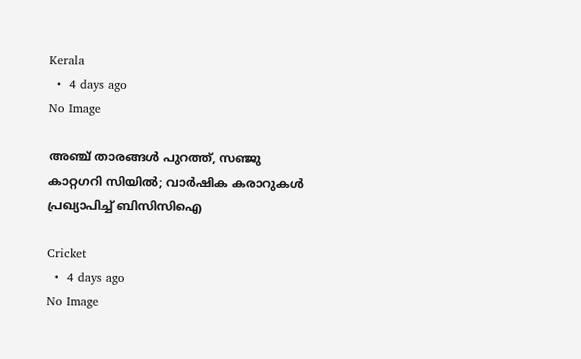Kerala
  •  4 days ago
No Image

അഞ്ച് താരങ്ങൾ പുറത്ത്, സഞ്ജു കാറ്റഗറി സിയിൽ; വാർഷിക കരാറുകൾ പ്രഖ്യാപിച്ച് ബിസിസിഐ

Cricket
  •  4 days ago
No Image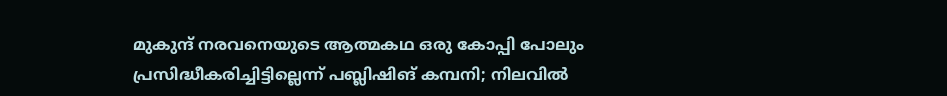മുകുന്ദ് നരവനെയുടെ ആത്മകഥ ഒരു കോപ്പി പോലും പ്രസിദ്ധീകരിച്ചിട്ടില്ലെന്ന് പബ്ലിഷിങ് കമ്പനി; നിലവില്‍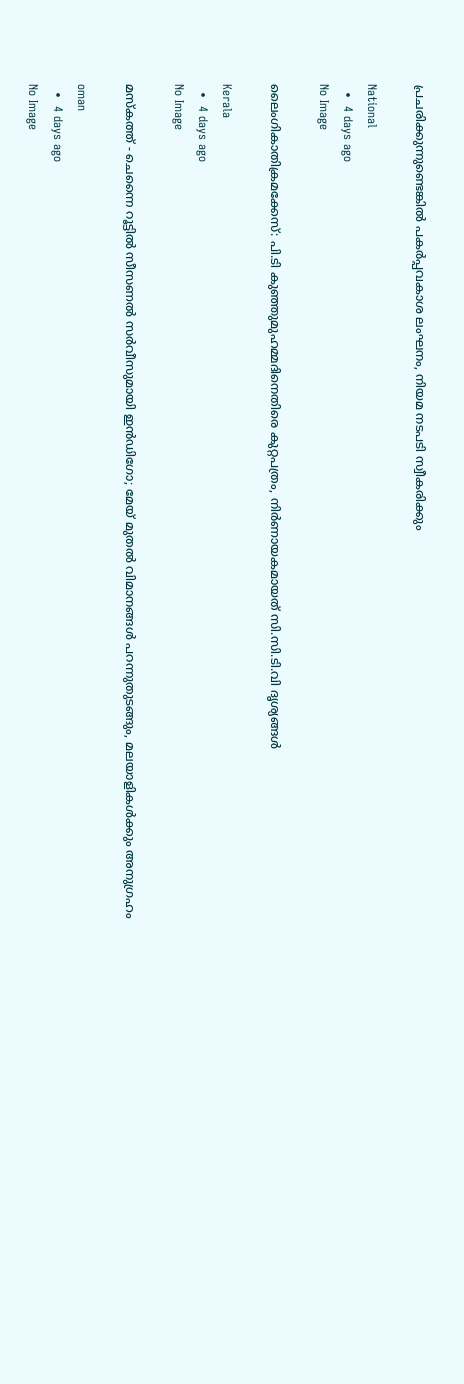പ്രചരിക്കുന്നുണ്ടെങ്കില്‍ പകര്‍പ്പവകാശ ലംഘനം, നിയമ നടപടി സ്വീകരിക്കും

National
  •  4 days ago
No Image

ലൈംഗികാതിക്രമക്കേസ്: പി.ടി കുഞ്ഞുമുഹമ്മദിനെതിരെ കുറ്റപത്രം, നിര്‍ണായകമായത് സി.സി.ടി.വി ദൃശ്യങ്ങള്‍

Kerala
  •  4 days ago
No Image

മസ്‌കത്ത് - ചെന്നൈ റൂട്ടിൽ സീസണൽ സർവീസുമായി ഇൻഡിഗോ; മേയ് മുതൽ വിമാനങ്ങൾ പറന്നുതുടങ്ങും, മലയാളികൾക്കും അനുഗ്രഹം

oman
  •  4 days ago
No Image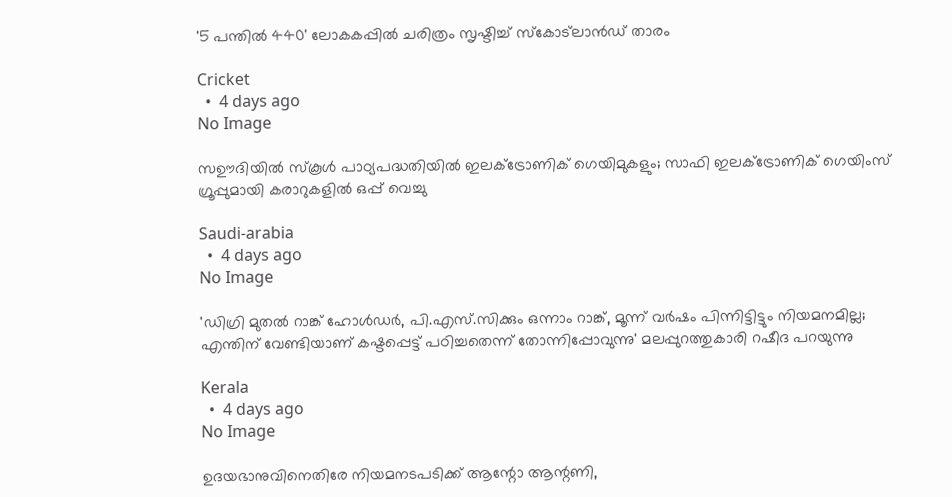'5 പന്തിൽ 440' ലോകകപ്പിൽ ചരിത്രം സൃഷ്ടിച്ച് സ്കോട്ലാൻഡ് താരം

Cricket
  •  4 days ago
No Image

സഊദിയിൽ സ്കൂൾ പാഠ്യപദ്ധതിയിൽ ഇലക്ട്രോണിക് ഗെയിമുകളും; സാഫി ഇലക്ട്രോണിക് ഗെയിംസ് ഗ്രൂപ്പുമായി കരാറുകളിൽ ഒപ്പ് വെച്ചു

Saudi-arabia
  •  4 days ago
No Image

'ഡിഗ്രി മുതല്‍ റാങ്ക് ഹോള്‍ഡര്‍, പി.എസ്.സിക്കും ഒന്നാം റാങ്ക്, മൂന്ന് വര്‍ഷം പിന്നിട്ടിട്ടും നിയമനമില്ല;  എന്തിന് വേണ്ടിയാണ് കഷ്ടപ്പെട്ട് പഠിച്ചതെന്ന് തോന്നിപ്പോവുന്നു' മലപ്പുറത്തുകാരി റഷീദ പറയുന്നു

Kerala
  •  4 days ago
No Image

ഉദയഭാനുവിനെതിരേ നിയമനടപടിക്ക് ആന്റോ ആന്റണി,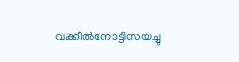വക്കീല്‍നോട്ടിസയച്ചു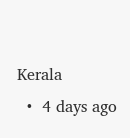Kerala
  •  4 days ago